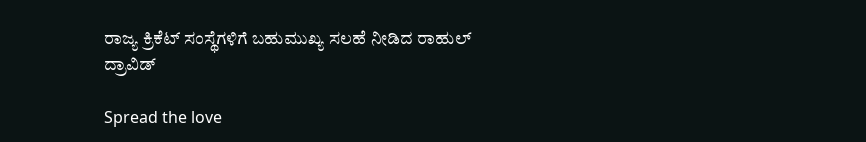ರಾಜ್ಯ ಕ್ರಿಕೆಟ್‌ ಸಂಸ್ಥೆಗಳಿಗೆ ಬಹುಮುಖ್ಯ ಸಲಹೆ ನೀಡಿದ ರಾಹುಲ್‌ ದ್ರಾವಿಡ್

Spread the love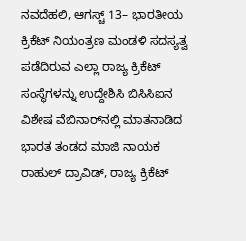ನವದೆಹಲಿ, ಆಗಸ್ಚ್ 13– ಭಾರತೀಯ ಕ್ರಿಕೆಟ್‌ ನಿಯಂತ್ರಣ ಮಂಡಳಿ ಸದಸ್ಯತ್ವ ಪಡೆದಿರುವ ಎಲ್ಲಾ ರಾಜ್ಯ ಕ್ರಿಕೆಟ್‌ ಸಂಸ್ಥೆಗಳನ್ನು ಉದ್ದೇಶಿಸಿ ಬಿಸಿಸಿಐನ ವಿಶೇಷ ವೆಬಿನಾರ್‌ನಲ್ಲಿ ಮಾತನಾಡಿದ ಭಾರತ ತಂಡದ ಮಾಜಿ ನಾಯಕ ರಾಹುಲ್‌ ದ್ರಾವಿಡ್‌, ರಾಜ್ಯ ಕ್ರಿಕೆಟ್‌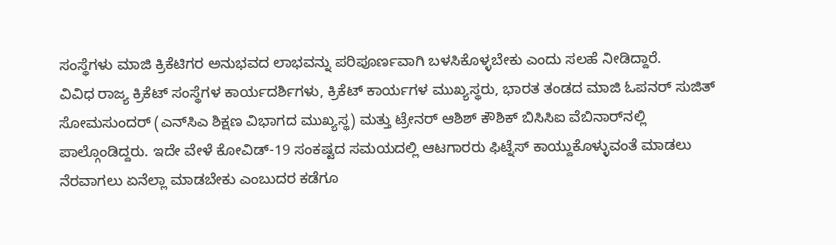ಸಂಸ್ಥೆಗಳು ಮಾಜಿ ಕ್ರಿಕೆಟಿಗರ ಅನುಭವದ ಲಾಭವನ್ನು ಪರಿಪೂರ್ಣವಾಗಿ ಬಳಸಿಕೊಳ್ಳಬೇಕು ಎಂದು ಸಲಹೆ ನೀಡಿದ್ದಾರೆ.
ವಿವಿಧ ರಾಜ್ಯ ಕ್ರಿಕೆಟ್‌ ಸಂಸ್ಥೆಗಳ ಕಾರ್ಯದರ್ಶಿಗಳು, ಕ್ರಿಕೆಟ್‌ ಕಾರ್ಯಗಳ ಮುಖ್ಯಸ್ಥರು, ಭಾರತ ತಂಡದ ಮಾಜಿ ಓಪನರ್‌ ಸುಜಿತ್‌ ಸೋಮಸುಂದರ್ (ಎನ್‌ಸಿಎ ಶಿಕ್ಷಣ ವಿಭಾಗದ ಮುಖ್ಯಸ್ಥ) ಮತ್ತು ಟ್ರೇನರ್ ಆಶಿಶ್‌ ಕೌಶಿಕ್‌ ಬಿಸಿಸಿಐ ವೆಬಿನಾರ್‌ನಲ್ಲಿ ಪಾಲ್ಗೊಂಡಿದ್ದರು. ಇದೇ ವೇಳೆ ಕೋವಿಡ್‌-19 ಸಂಕಷ್ಟದ ಸಮಯದಲ್ಲಿ ಆಟಗಾರರು ಫಿಟ್ನೆಸ್‌ ಕಾಯ್ದುಕೊಳ್ಳುವಂತೆ ಮಾಡಲು ನೆರವಾಗಲು ಏನೆಲ್ಲಾ ಮಾಡಬೇಕು ಎಂಬುದರ ಕಡೆಗೂ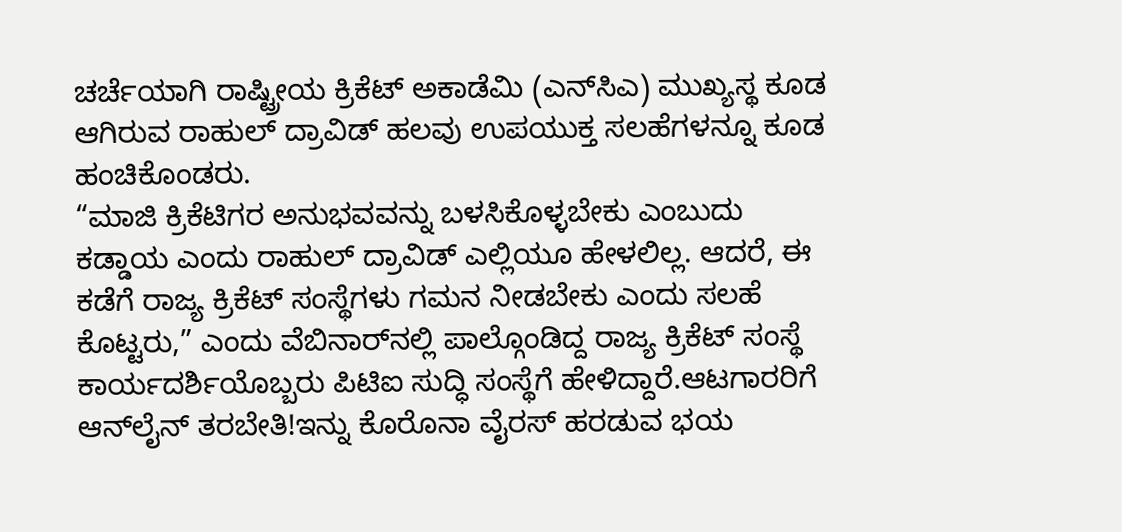ಚರ್ಚೆಯಾಗಿ ರಾಷ್ಟ್ರೀಯ ಕ್ರಿಕೆಟ್‌ ಅಕಾಡೆಮಿ (ಎನ್‌ಸಿಎ) ಮುಖ್ಯಸ್ಥ ಕೂಡ ಆಗಿರುವ ರಾಹುಲ್‌ ದ್ರಾವಿಡ್‌ ಹಲವು ಉಪಯುಕ್ತ ಸಲಹೆಗಳನ್ನೂ ಕೂಡ ಹಂಚಿಕೊಂಡರು.
“ಮಾಜಿ ಕ್ರಿಕೆಟಿಗರ ಅನುಭವವನ್ನು ಬಳಸಿಕೊಳ್ಳಬೇಕು ಎಂಬುದು ಕಡ್ಡಾಯ ಎಂದು ರಾಹುಲ್‌ ದ್ರಾವಿಡ್ ಎಲ್ಲಿಯೂ ಹೇಳಲಿಲ್ಲ. ಆದರೆ, ಈ ಕಡೆಗೆ ರಾಜ್ಯ ಕ್ರಿಕೆಟ್‌ ಸಂಸ್ಥೆಗಳು ಗಮನ ನೀಡಬೇಕು ಎಂದು ಸಲಹೆ ಕೊಟ್ಟರು,” ಎಂದು ವೆಬಿನಾರ್‌ನಲ್ಲಿ ಪಾಲ್ಗೊಂಡಿದ್ದ ರಾಜ್ಯ ಕ್ರಿಕೆಟ್‌ ಸಂಸ್ಥೆ ಕಾರ್ಯದರ್ಶಿಯೊಬ್ಬರು ಪಿಟಿಐ ಸುದ್ಧಿ ಸಂಸ್ಥೆಗೆ ಹೇಳಿದ್ದಾರೆ.ಆಟಗಾರರಿಗೆ ಆನ್‌ಲೈನ್‌ ತರಬೇತಿ!ಇನ್ನು ಕೊರೊನಾ ವೈರಸ್‌ ಹರಡುವ ಭಯ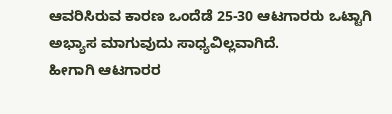ಆವರಿಸಿರುವ ಕಾರಣ ಒಂದೆಡೆ 25-30 ಆಟಗಾರರು ಒಟ್ಟಾಗಿ ಅಭ್ಯಾಸ ಮಾಗುವುದು ಸಾಧ್ಯವಿಲ್ಲವಾಗಿದೆ.
ಹೀಗಾಗಿ ಆಟಗಾರರ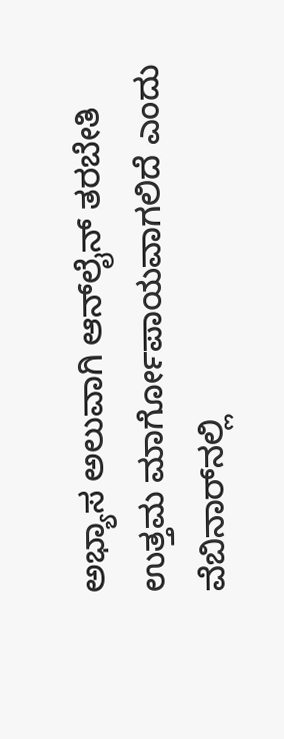ಅಭ್ಯಾಸ ಅಲುವಾಗಿ ಆನ್‌ಲೈನ್‌ ತರಬೇತಿ ಉತ್ತಮ ಮಾರ್ಗೋಪಾಯವಾಗಲಿದೆ ಎಂದು ವೆಬಿನಾರ್‌ನಲ್ಲಿ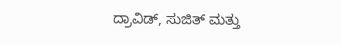ದ್ರಾವಿಡ್‌, ಸುಜಿತ್ ಮತ್ತು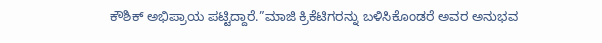ಕೌಶಿಕ್‌ ಅಭಿಪ್ರಾಯ ಪಟ್ಟಿದ್ದಾರೆ.”ಮಾಜಿ ಕ್ರಿಕೆಟಿಗರನ್ನು ಬಳಿಸಿಕೊಂಡರೆ ಅವರ ಅನುಭವ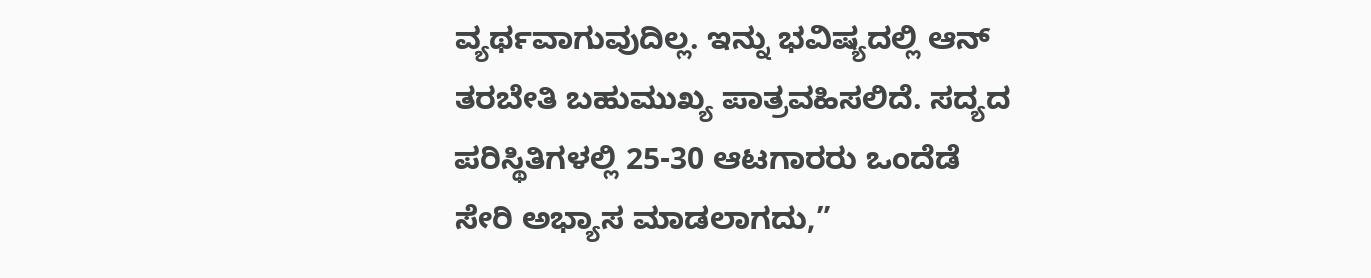ವ್ಯರ್ಥವಾಗುವುದಿಲ್ಲ. ಇನ್ನು ಭವಿಷ್ಯದಲ್ಲಿ ಆನ್‌ ತರಬೇತಿ ಬಹುಮುಖ್ಯ ಪಾತ್ರವಹಿಸಲಿದೆ. ಸದ್ಯದ ಪರಿಸ್ಥಿತಿಗಳಲ್ಲಿ 25-30 ಆಟಗಾರರು ಒಂದೆಡೆ ಸೇರಿ ಅಭ್ಯಾಸ ಮಾಡಲಾಗದು,”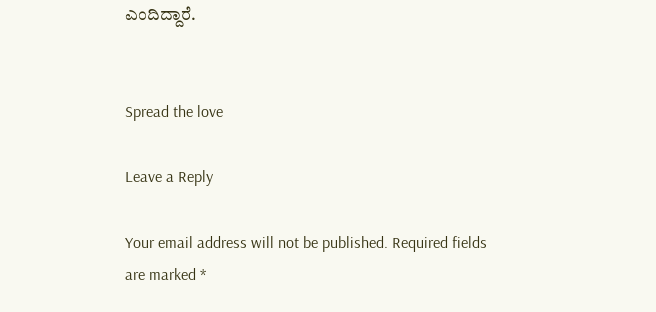ಎಂದಿದ್ದಾರೆ.


Spread the love

Leave a Reply

Your email address will not be published. Required fields are marked *